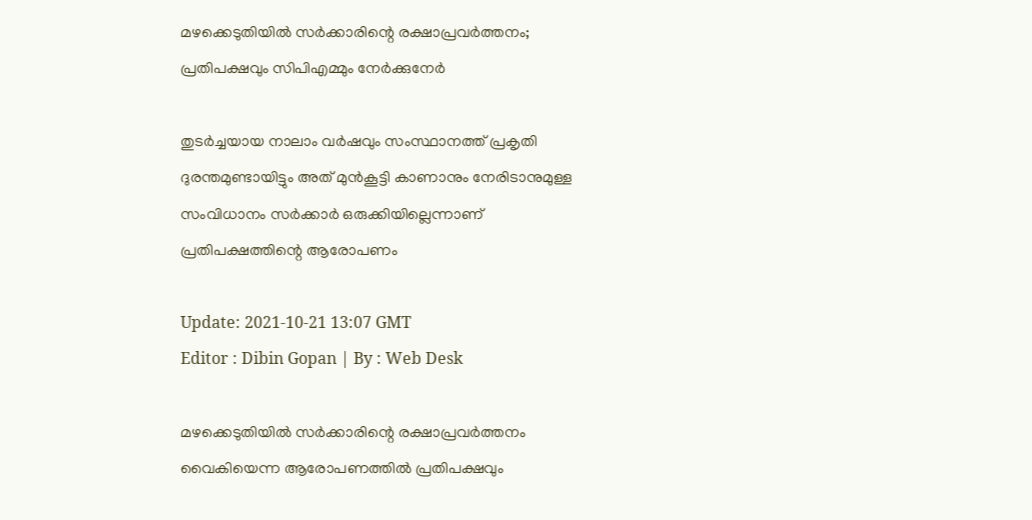മഴക്കെടുതിയിൽ സർക്കാരിന്റെ രക്ഷാപ്രവർത്തനം; പ്രതിപക്ഷവും സിപിഎമ്മും നേർക്കുനേർ

തുടർച്ചയായ നാലാം വർഷവും സംസ്ഥാനത്ത് പ്രകൃതി ദുരന്തമുണ്ടായിട്ടും അത് മുൻകൂട്ടി കാണാനും നേരിടാനുമുള്ള സംവിധാനം സർക്കാർ ഒരുക്കിയില്ലെന്നാണ് പ്രതിപക്ഷത്തിന്റെ ആരോപണം

Update: 2021-10-21 13:07 GMT
Editor : Dibin Gopan | By : Web Desk

മഴക്കെടുതിയിൽ സർക്കാരിന്റെ രക്ഷാപ്രവർത്തനം വൈകിയെന്ന ആരോപണത്തിൽ പ്രതിപക്ഷവും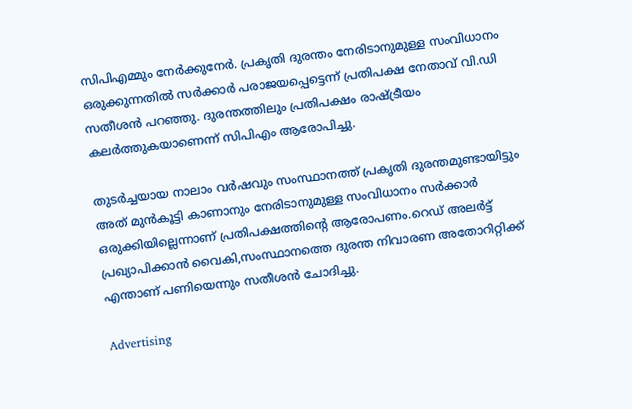സിപിഎമ്മും നേർക്കുനേർ. പ്രകൃതി ദുരന്തം നേരിടാനുമുള്ള സംവിധാനം ഒരുക്കുന്നതിൽ സർക്കാർ പരാജയപ്പെട്ടെന്ന് പ്രതിപക്ഷ നേതാവ് വി.ഡി സതീശൻ പറഞ്ഞു. ദുരന്തത്തിലും പ്രതിപക്ഷം രാഷ്ട്രീയം കലർത്തുകയാണെന്ന് സിപിഎം ആരോപിച്ചു.

തുടർച്ചയായ നാലാം വർഷവും സംസ്ഥാനത്ത് പ്രകൃതി ദുരന്തമുണ്ടായിട്ടും അത് മുൻകൂട്ടി കാണാനും നേരിടാനുമുള്ള സംവിധാനം സർക്കാർ ഒരുക്കിയില്ലെന്നാണ് പ്രതിപക്ഷത്തിന്റെ ആരോപണം.റെഡ് അലർട്ട് പ്രഖ്യാപിക്കാൻ വൈകി,സംസ്ഥാനത്തെ ദുരന്ത നിവാരണ അതോറിറ്റിക്ക് എന്താണ് പണിയെന്നും സതീശൻ ചോദിച്ചു.

Advertising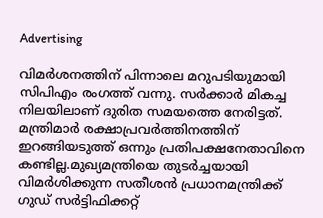Advertising

വിമർശനത്തിന് പിന്നാലെ മറുപടിയുമായി സിപിഎം രംഗത്ത് വന്നു. സർക്കാർ മികച്ച നിലയിലാണ് ദുരിത സമയത്തെ നേരിട്ടത്. മന്ത്രിമാർ രക്ഷാപ്രവർത്തിനത്തിന് ഇറങ്ങിയടുത്ത് ഒന്നും പ്രതിപക്ഷനേതാവിനെ കണ്ടില്ല.മുഖ്യമന്ത്രിയെ തുടർച്ചയായി വിമർശിക്കുന്ന സതീശൻ പ്രധാനമന്ത്രിക്ക് ഗുഡ് സർട്ടിഫിക്കറ്റ്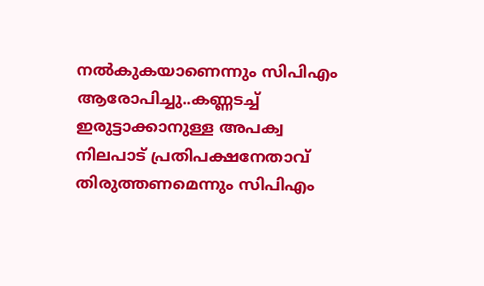നൽകുകയാണെന്നും സിപിഎം ആരോപിച്ചു..കണ്ണടച്ച് ഇരുട്ടാക്കാനുള്ള അപക്വ നിലപാട് പ്രതിപക്ഷനേതാവ് തിരുത്തണമെന്നും സിപിഎം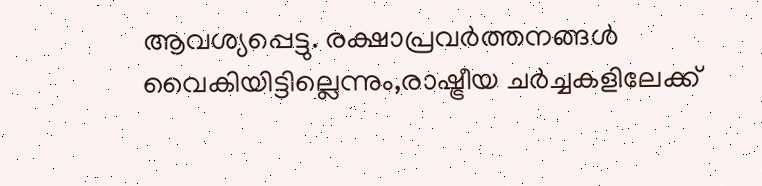ആവശ്യപ്പെട്ടു. രക്ഷാപ്രവർത്തനങ്ങൾ വൈകിയിട്ടില്ലെന്നും,രാഷ്ട്രീയ ചർച്ചകളിലേക്ക്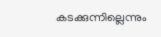കടക്കുന്നില്ലെന്നും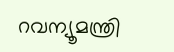റവന്യൂമന്ത്രി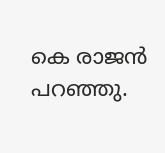കെ രാജൻ പറഞ്ഞു.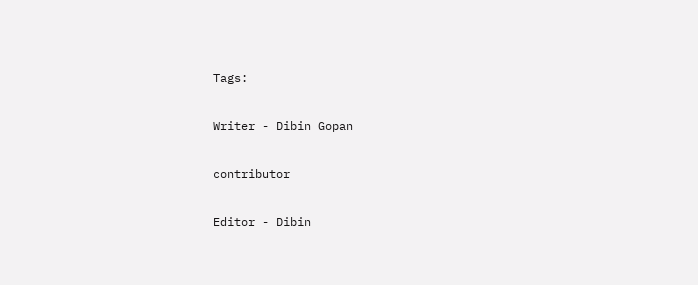Tags:

Writer - Dibin Gopan

contributor

Editor - Dibin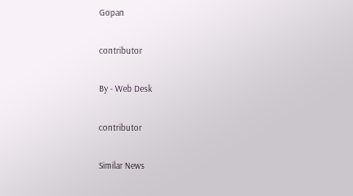Gopan

contributor

By - Web Desk

contributor

Similar News